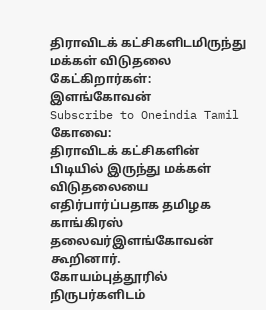திராவிடக் கட்சிகளிடமிருந்து மக்கள் விடுதலை கேட்கிறார்கள்: இளங்கோவன்
Subscribe to Oneindia Tamil
கோவை:
திராவிடக் கட்சிகளின் பிடியில் இருந்து மக்கள் விடுதலையை எதிர்பார்ப்பதாக தமிழக காங்கிரஸ் தலைவர்இளங்கோவன் கூறினார்.
கோயம்புத்தூரில் நிருபர்களிடம்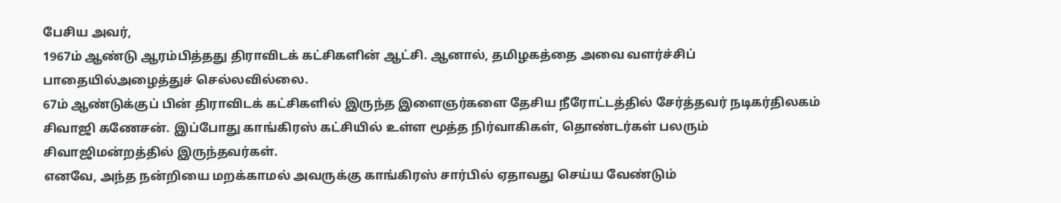பேசிய அவர்,
1967ம் ஆண்டு ஆரம்பித்தது திராவிடக் கட்சிகளின் ஆட்சி. ஆனால், தமிழகத்தை அவை வளர்ச்சிப் பாதையில்அழைத்துச் செல்லவில்லை.
67ம் ஆண்டுக்குப் பின் திராவிடக் கட்சிகளில் இருந்த இளைஞர்களை தேசிய நீரோட்டத்தில் சேர்த்தவர் நடிகர்திலகம் சிவாஜி கணேசன். இப்போது காங்கிரஸ் கட்சியில் உள்ள மூத்த நிர்வாகிகள், தொண்டர்கள் பலரும் சிவாஜிமன்றத்தில் இருந்தவர்கள்.
எனவே, அந்த நன்றியை மறக்காமல் அவருக்கு காங்கிரஸ் சார்பில் ஏதாவது செய்ய வேண்டும்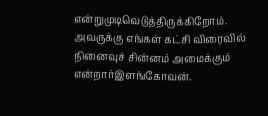என்றுமுடிவெடுத்திருக்கிறோம். அவருக்கு எங்கள் கட்சி விரைவில் நினைவுச் சின்னம் அமைக்கும் என்றார்இளங்கோவன்.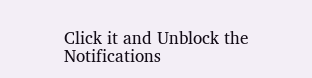Click it and Unblock the Notifications